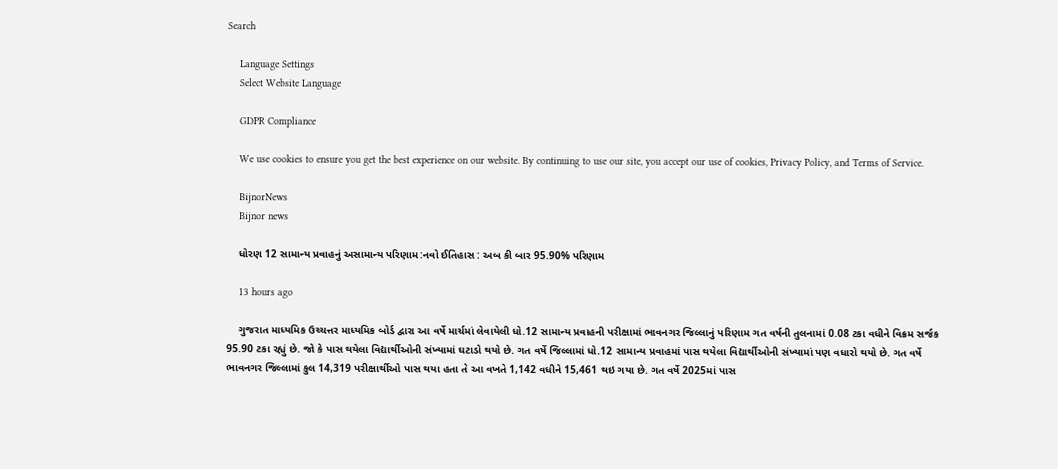Search

    Language Settings
    Select Website Language

    GDPR Compliance

    We use cookies to ensure you get the best experience on our website. By continuing to use our site, you accept our use of cookies, Privacy Policy, and Terms of Service.

    BijnorNews
    Bijnor news

    ધોરણ 12 સામાન્ય પ્રવાહનું અસામાન્ય પરિણામ:નવો ઈતિહાસ : અબ કી બાર 95.90% પરિણામ

    13 hours ago

    ગુજરાત માધ્યમિક ઉચ્ચત્તર માધ્યમિક બોર્ડ દ્વારા આ વર્ષે માર્ચમાં લેવાયેલી ધો.12 સામાન્ય પ્રવાહની પરીક્ષામાં ભાવનગર જિલ્લાનું પરિણામ ગત વર્ષની તુલનામાં 0.08 ટકા વધીને વિક્રમ સર્જક 95.90 ટકા રહ્યું છે. જો કે પાસ થયેલા વિદ્યાર્થીઓની સંખ્યામાં ઘટાડો થયો છે. ગત વર્ષે જિલ્લામાં ધો.12 સામાન્ય પ્રવાહમાં પાસ થયેલા વિદ્યાર્થીઓની સંખ્યામાં પણ વધારો થયો છે. ગત વર્ષે ભાવનગર જિલ્લામાં કુલ 14,319 પરીક્ષાર્થીઓ પાસ થયા હતા તે આ વખતે 1,142 વધીને 15,461 થઇ ગયા છે. ગત વર્ષે 2025માં પાસ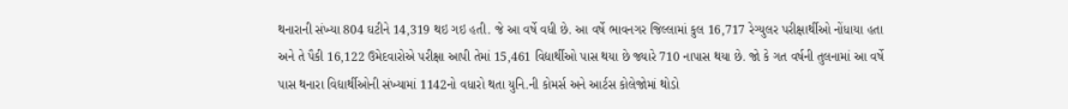થનારાની સંખ્યા 804 ઘટીને 14,319 થઇ ગઇ હતી. જે આ વર્ષે વધી છે. આ વર્ષે ભાવનગર જિલ્લામાં કુલ 16,717 રેગ્યુલર પરીક્ષાર્થીઓ નોંધાયા હતા અને તે પૈકી 16,122 ઉમેદવારોએ પરીક્ષા આપી તેમાં 15,461 વિદ્યાર્થીઓ પાસ થયા છે જ્યારે 710 નાપાસ થયા છે. જો કે ગત વર્ષની તુલનામાં આ વર્ષે પાસ થનારા વિદ્યાર્થીઓની સંખ્યામાં 1142નો વધારો થતા યુનિ.ની કોમર્સ અને આર્ટસ કોલેજોમાં થોડો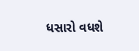ધસારો વધશે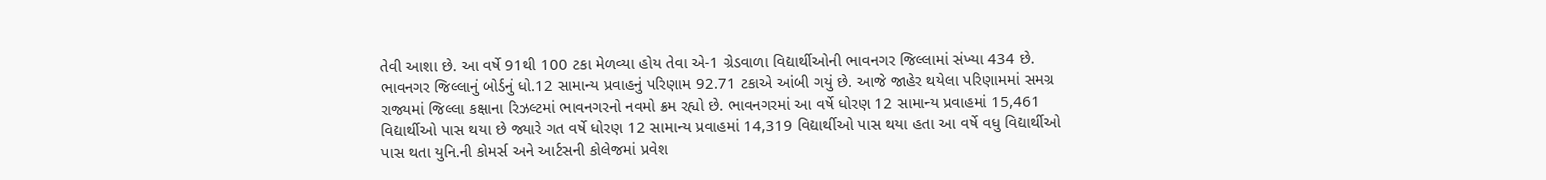તેવી આશા છે. આ વર્ષે 91થી 100 ટકા મેળવ્યા હોય તેવા એ-1 ગ્રેડવાળા વિદ્યાર્થીઓની ભાવનગર જિલ્લામાં સંખ્યા 434 છે. ભાવનગર જિલ્લાનું બોર્ડનું ધો.12 સામાન્ય પ્રવાહનું પરિણામ 92.71 ટકાએ આંબી ગયું છે. આજે જાહેર થયેલા પરિણામમાં સમગ્ર રાજ્યમાં જિલ્લા કક્ષાના રિઝલ્ટમાં ભાવનગરનો નવમો ક્રમ રહ્યો છે. ભાવનગરમાં આ વર્ષે ધોરણ 12 સામાન્ય પ્રવાહમાં 15,461 વિદ્યાર્થીઓ પાસ થયા છે જ્યારે ગત વર્ષે ધોરણ 12 સામાન્ય પ્રવાહમાં 14,319 વિદ્યાર્થીઓ પાસ થયા હતા આ વર્ષે વધુ વિદ્યાર્થીઓ પાસ થતા યુનિ.ની કોમર્સ અને આર્ટસની કોલેજમાં પ્રવેશ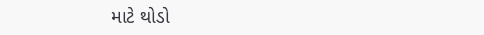માટે થોડો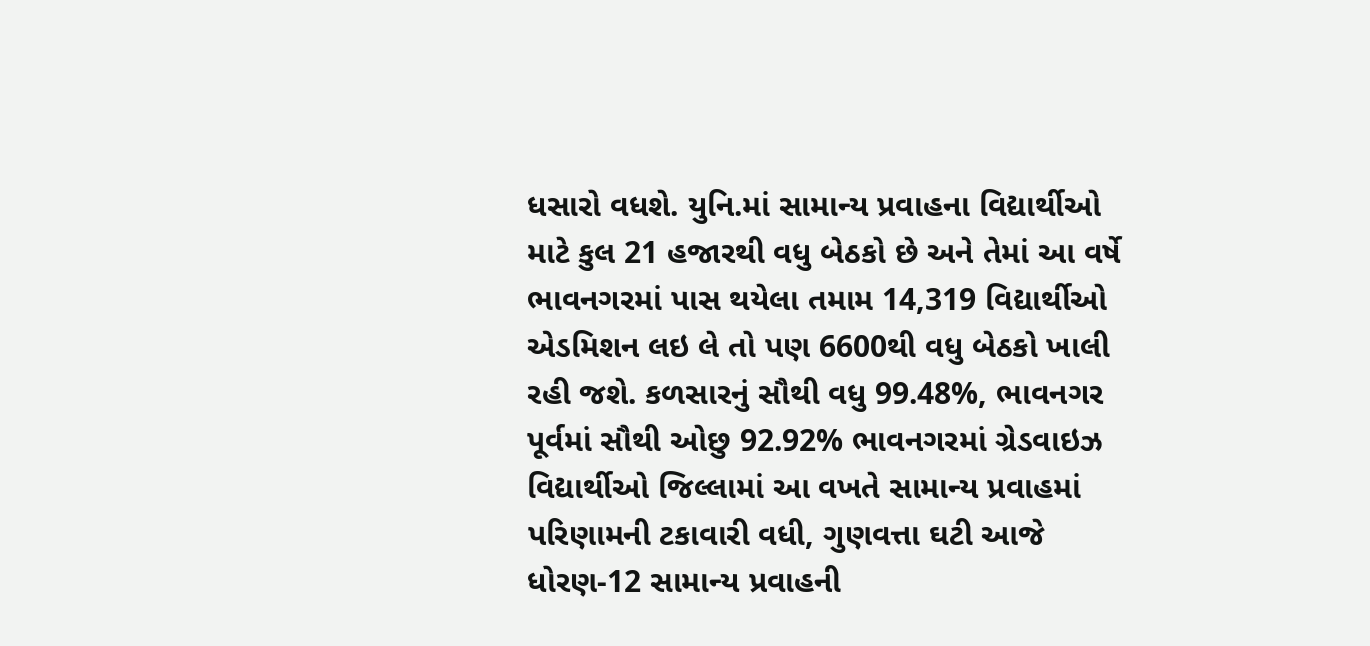ધસારો વધશે. યુનિ.માં સામાન્ય પ્રવાહના વિદ્યાર્થીઓ માટે કુલ 21 હજારથી વધુ બેઠકો છે અને તેમાં આ વર્ષે ભાવનગરમાં પાસ થયેલા તમામ 14,319 વિદ્યાર્થીઓ એડમિશન લઇ લે તો પણ 6600થી વધુ બેઠકો ખાલી રહી જશે. કળસારનું સૌથી વધુ 99.48%, ભાવનગર પૂર્વમાં સૌથી ઓછુ 92.92% ભાવનગરમાં ગ્રેડવાઇઝ વિદ્યાર્થીઓ જિલ્લામાં આ વખતે સામાન્ય પ્રવાહમાં પરિણામની ટકાવારી વધી, ગુણવત્તા ઘટી આજે ધોરણ-12 સામાન્ય પ્રવાહની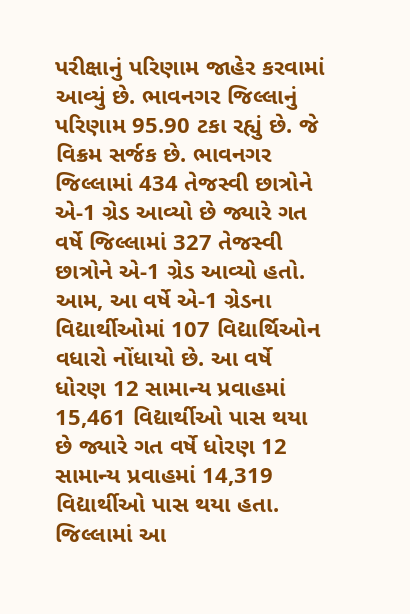પરીક્ષાનું પરિણામ જાહેર કરવામાં આવ્યું છે. ભાવનગર જિલ્લાનું પરિણામ 95.90 ટકા રહ્યું છે. જે વિક્રમ સર્જક છે. ભાવનગર જિલ્લામાં 434 તેજસ્વી છાત્રોને એ-1 ગ્રેડ આવ્યો છે જ્યારે ગત વર્ષે જિલ્લામાં 327 તેજસ્વી છાત્રોને એ-1 ગ્રેડ આવ્યો હતો. આમ, આ વર્ષે એ-1 ગ્રેડના વિદ્યાર્થીઓમાં 107 વિદ્યાર્થિઓન વધારો નોંધાયો છે. આ વર્ષે ધોરણ 12 સામાન્ય પ્રવાહમાં 15,461 વિદ્યાર્થીઓ પાસ થયા છે જ્યારે ગત વર્ષે ધોરણ 12 સામાન્ય પ્રવાહમાં 14,319 વિદ્યાર્થીઓ પાસ થયા હતા. જિલ્લામાં આ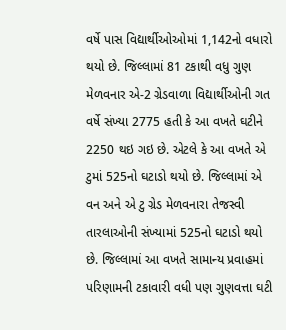વર્ષે પાસ વિદ્યાર્થીઓઓમાં 1,142નો વધારો થયો છે. જિલ્લામાં 81 ટકાથી વધુ ગુણ મેળવનાર એ-2 ગ્રેડવાળા વિદ્યાર્થીઓની ગત વર્ષે સંખ્યા 2775 હતી કે આ વખતે ઘટીને 2250 થઇ ગઇ છે. એટલે કે આ વખતે એ ટુમાં 525નો ઘટાડો થયો છે. જિલ્લામાં એ વન અને એ ટુ ગ્રેડ મેળવનારા તેજસ્વી તારલાઓની સંખ્યામાં 525નો ઘટાડો થયો છે. જિલ્લામાં આ વખતે સામાન્ય પ્રવાહમાં પરિણામની ટકાવારી વધી પણ ગુણવત્તા ઘટી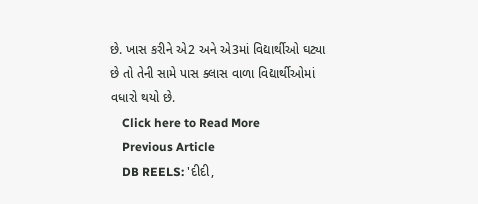છે. ખાસ કરીને એ2 અને એ3માં વિદ્યાર્થીઓ ઘટ્યા છે તો તેની સામે પાસ ક્લાસ વાળા વિદ્યાર્થીઓમાં વધારો થયો છે.
    Click here to Read More
    Previous Article
    DB REELS: 'દીદી,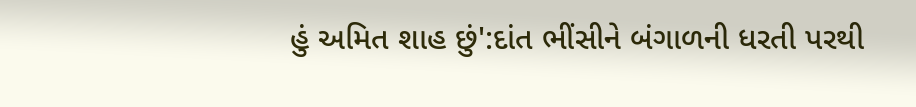હું અમિત શાહ છું':દાંત ભીંસીને બંગાળની ધરતી પરથી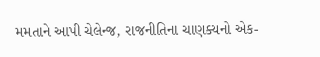મમતાને આપી ચેલેન્જ, રાજનીતિના ચાણક્યનો એક-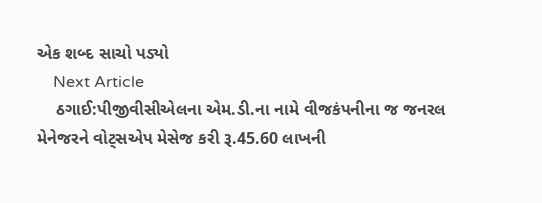એક શબ્દ સાચો પડ્યો
    Next Article
    ઠગાઈ:પીજીવીસીએલના એમ.ડી.ના નામે વીજકંપનીના જ જનરલ મેનેજરને વોટ્સએપ મેસેજ કરી રૂ.45.60 લાખની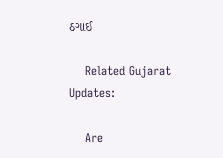ઠગાઈ

    Related Gujarat Updates:

    Are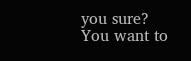you sure? You want to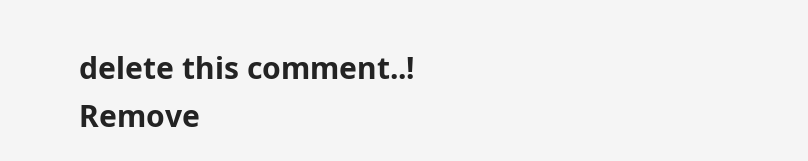delete this comment..! Remove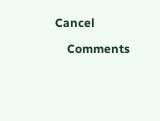Cancel

    Comments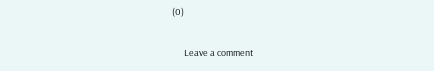(0)

      Leave a comment